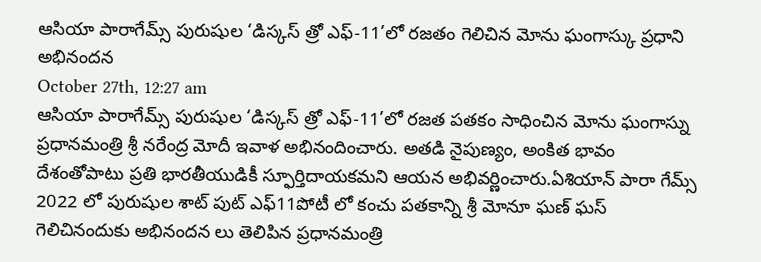ఆసియా పారాగేమ్స్ పురుషుల ‘డిస్కస్ త్రో ఎఫ్-11’లో రజతం గెలిచిన మోను ఘంగాస్కు ప్రధాని అభినందన
October 27th, 12:27 am
ఆసియా పారాగేమ్స్ పురుషుల ‘డిస్కస్ త్రో ఎఫ్-11’లో రజత పతకం సాధించిన మోను ఘంగాస్ను ప్రధానమంత్రి శ్రీ నరేంద్ర మోదీ ఇవాళ అభినందించారు. అతడి నైపుణ్యం, అంకిత భావం దేశంతోపాటు ప్రతి భారతీయుడికీ స్ఫూర్తిదాయకమని ఆయన అభివర్ణించారు.ఏశియాన్ పారా గేమ్స్ 2022 లో పురుషుల శాట్ పుట్ ఎఫ్11పోటీ లో కంచు పతకాన్ని శ్రీ మోనూ ఘణ్ ఘస్ గెలిచినందుకు అభినందన లు తెలిపిన ప్రధానమంత్రి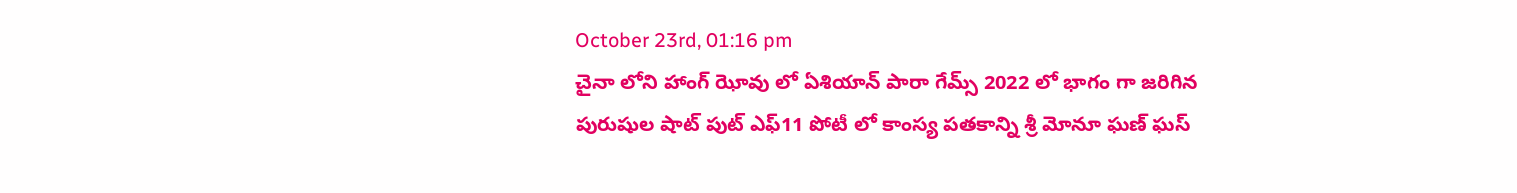October 23rd, 01:16 pm
చైనా లోని హాంగ్ ఝోవు లో ఏశియాన్ పారా గేమ్స్ 2022 లో భాగం గా జరిగిన పురుషుల షాట్ పుట్ ఎఫ్11 పోటీ లో కాంస్య పతకాన్ని శ్రీ మోనూ ఘణ్ ఘస్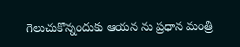గెలుచుకొన్నందుకు ఆయన ను ప్రధాన మంత్రి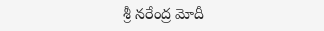శ్రీ నరేంద్ర మోదీ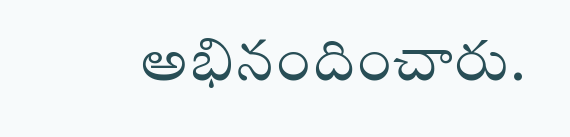అభినందించారు.